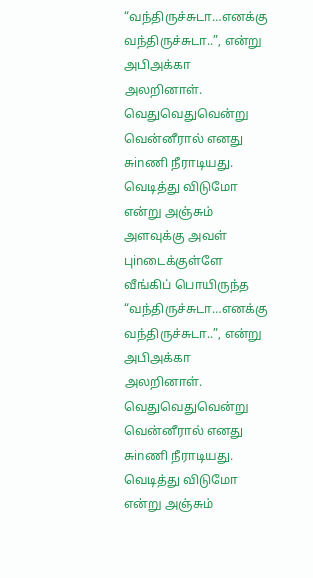“வந்திருச்சுடா…எனக்கு வந்திருச்சுடா..”, என்று அபிஅக்கா அலறினாள். வெதுவெதுவென்று வென்னீரால் எனது சுinணி நீராடியது. வெடித்து விடுமோ என்று அஞ்சும் அளவுக்கு அவள் புinடைக்குள்ளே வீங்கிப் பொயிருந்த
“வந்திருச்சுடா…எனக்கு வந்திருச்சுடா..”, என்று அபிஅக்கா அலறினாள். வெதுவெதுவென்று வென்னீரால் எனது சுinணி நீராடியது. வெடித்து விடுமோ என்று அஞ்சும்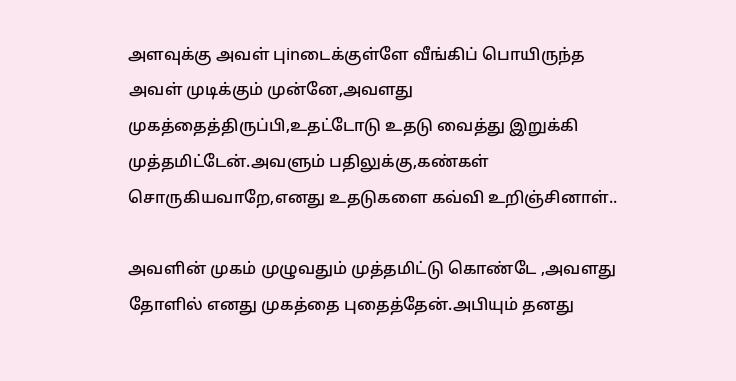அளவுக்கு அவள் புinடைக்குள்ளே வீங்கிப் பொயிருந்த
அவள் முடிக்கும் முன்னே,அவளது முகத்தைத்திருப்பி,உதட்டோடு உதடு வைத்து இறுக்கி முத்தமிட்டேன்.அவளும் பதிலுக்கு,கண்கள் சொருகியவாறே,எனது உதடுகளை கவ்வி உறிஞ்சினாள்..

அவளின் முகம் முழுவதும் முத்தமிட்டு கொண்டே ,அவளது தோளில் எனது முகத்தை புதைத்தேன்.அபியும் தனது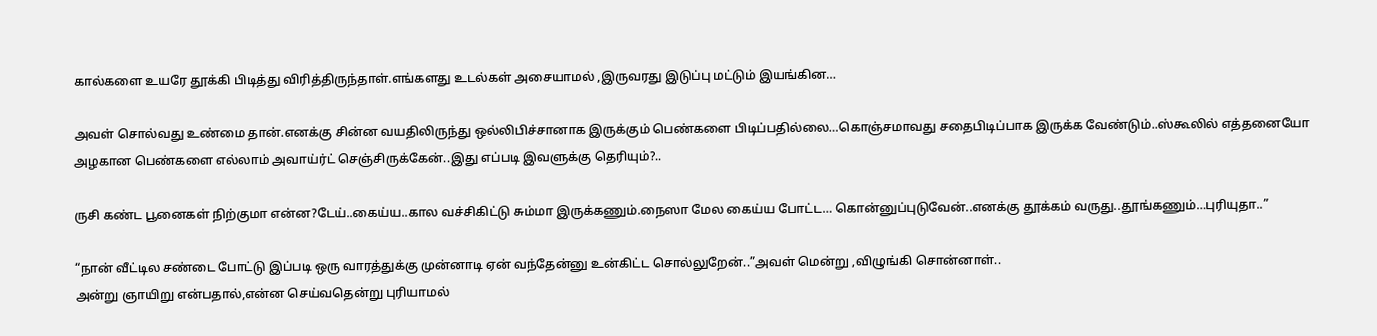கால்களை உயரே தூக்கி பிடித்து விரித்திருந்தாள்.எங்களது உடல்கள் அசையாமல் ,இருவரது இடுப்பு மட்டும் இயங்கின…

அவள் சொல்வது உண்மை தான்.எனக்கு சின்ன வயதிலிருந்து ஒல்லிபிச்சானாக இருக்கும் பெண்களை பிடிப்பதில்லை…கொஞ்சமாவது சதைபிடிப்பாக இருக்க வேண்டும்..ஸ்கூலில் எத்தனையோ அழகான பெண்களை எல்லாம் அவாய்ர்ட் செஞ்சிருக்கேன்..இது எப்படி இவளுக்கு தெரியும்?..

ருசி கண்ட பூனைகள் நிற்குமா என்ன?டேய்..கைய்ய..கால வச்சிகிட்டு சும்மா இருக்கணும்.நைஸா மேல கைய்ய போட்ட… கொன்னுப்புடுவேன்..எனக்கு தூக்கம் வருது..தூங்கணும்…புரியுதா..”

“நான் வீட்டில சண்டை போட்டு இப்படி ஒரு வாரத்துக்கு முன்னாடி ஏன் வந்தேன்னு உன்கிட்ட சொல்லுறேன்..”அவள் மென்று ,விழுங்கி சொன்னாள்..
அன்று ஞாயிறு என்பதால்,என்ன செய்வதென்று புரியாமல்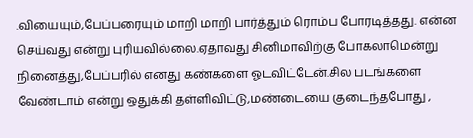.வியையும்,பேப்பரையும் மாறி மாறி பார்த்தும் ரொம்ப போரடித்தது. என்ன செய்வது என்று புரியவில்லை.ஏதாவது சினிமாவிற்கு போகலாமென்று நினைத்து,பேப்பரில் எனது கண்களை ஓடவிட்டேன்.சில படங்களை வேண்டாம் என்று ஒதுக்கி தள்ளிவிட்டு,மண்டையை குடைந்தபோது ,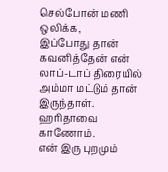செல்போன் மணி ஒலிக்க,
இப்போது தான் கவனித்தேன் என் லாப்-டாப் திரையில் அம்மா மட்டும் தான் இருந்தாள். ஹரிதாவை காணோம்.
என் இரு புறமும்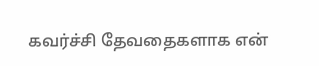கவர்ச்சி தேவதைகளாக என்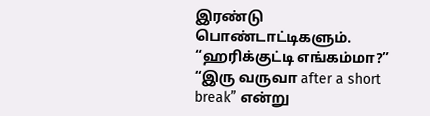இரண்டு பொண்டாட்டிகளும்.
“ஹரிக்குட்டி எங்கம்மா?”
“இரு வருவா after a short break” என்று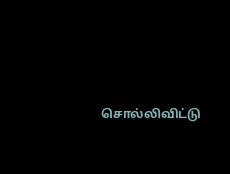சொல்லிவிட்டு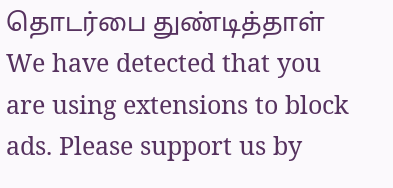தொடர்பை துண்டித்தாள்
We have detected that you are using extensions to block ads. Please support us by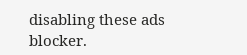disabling these ads blocker.